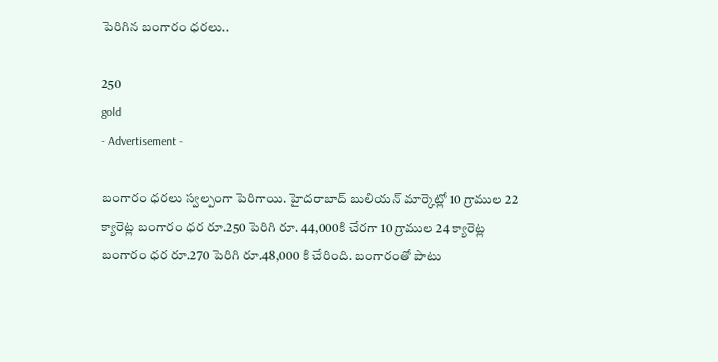పెరిగిన బంగారం ధరలు..

250
gold
- Advertisement -

బంగారం ధరలు స్వల్పంగా పెరిగాయి. హైద‌రాబాద్ బులియ‌న్ మార్కెట్లో 10 గ్రాముల 22 క్యారెట్ల బంగారం ధ‌ర రూ.250 పెరిగి రూ. 44,000కి చేరగా 10 గ్రాముల 24 క్యారెట్ల బంగారం ధ‌ర రూ.270 పెరిగి రూ.48,000 కి చేరింది. బంగారంతో పాటు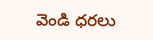వెండి ధరలు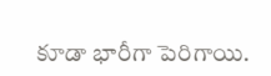కూడా భారీగా పెరిగాయి.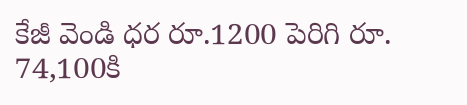కేజీ వెండి ధర రూ.1200 పెరిగి రూ. 74,100కి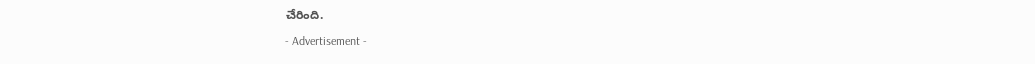చేరింది.

- Advertisement -